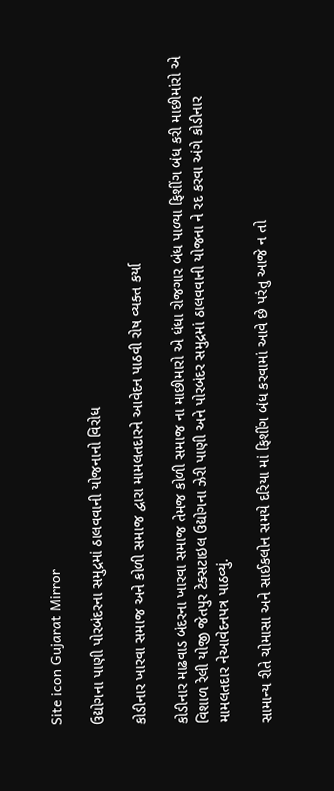Site icon Gujarat Mirror

ઉદ્યોગના પાણી પોરબંદરના સમુદ્રમાં ઠાલવવાની યોજનાનો વિરોધ

કોડીનાર ખારવા સમાજ અને કોળી સમાજ દ્વારા મામલતદારને આવેદન પાઠવી રોષ વ્યક્ત કર્યા

કોડીનાર માઢવાડ બંદરના ખારવા સમાજ તેમજ કોળી સમાજ ના માછીમારો એ ધંધા રોજગાર બંધ પાળ્યા ફિશીંગ બંધ કરી માછીમાંરો એ વિશાળ રેલી યોજી જેતપુર ટેક્સટાઇલ ઉદ્યોગના ઝેરી પાણી અને પોરબંદર સમુદ્રમાં ઠાલવવાની યોજના ને રદ કરવા અંગે કોડીનાર મામલતદાર નેઆવેદનપત્ર પાઠવ્યું.

સામાન્ય રીતે ચોમાસા અને સાઈકલોન સમયે દરિયા માં ફિશીંગ બંધ કરવામાં આવે છે પરંતુ આજે ન તો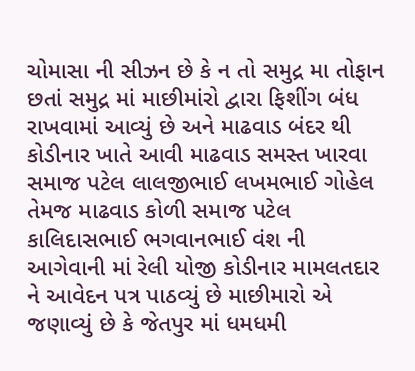ચોમાસા ની સીઝન છે કે ન તો સમુદ્ર મા તોફાન છતાં સમુદ્ર માં માછીમાંરો દ્વારા ફિશીંગ બંધ રાખવામાં આવ્યું છે અને માઢવાડ બંદર થી કોડીનાર ખાતે આવી માઢવાડ સમસ્ત ખારવા સમાજ પટેલ લાલજીભાઈ લખમભાઈ ગોહેલ તેમજ માઢવાડ કોળી સમાજ પટેલ કાલિદાસભાઈ ભગવાનભાઈ વંશ ની આગેવાની માં રેલી યોજી કોડીનાર મામલતદાર ને આવેદન પત્ર પાઠવ્યું છે માછીમારો એ જણાવ્યું છે કે જેતપુર માં ધમધમી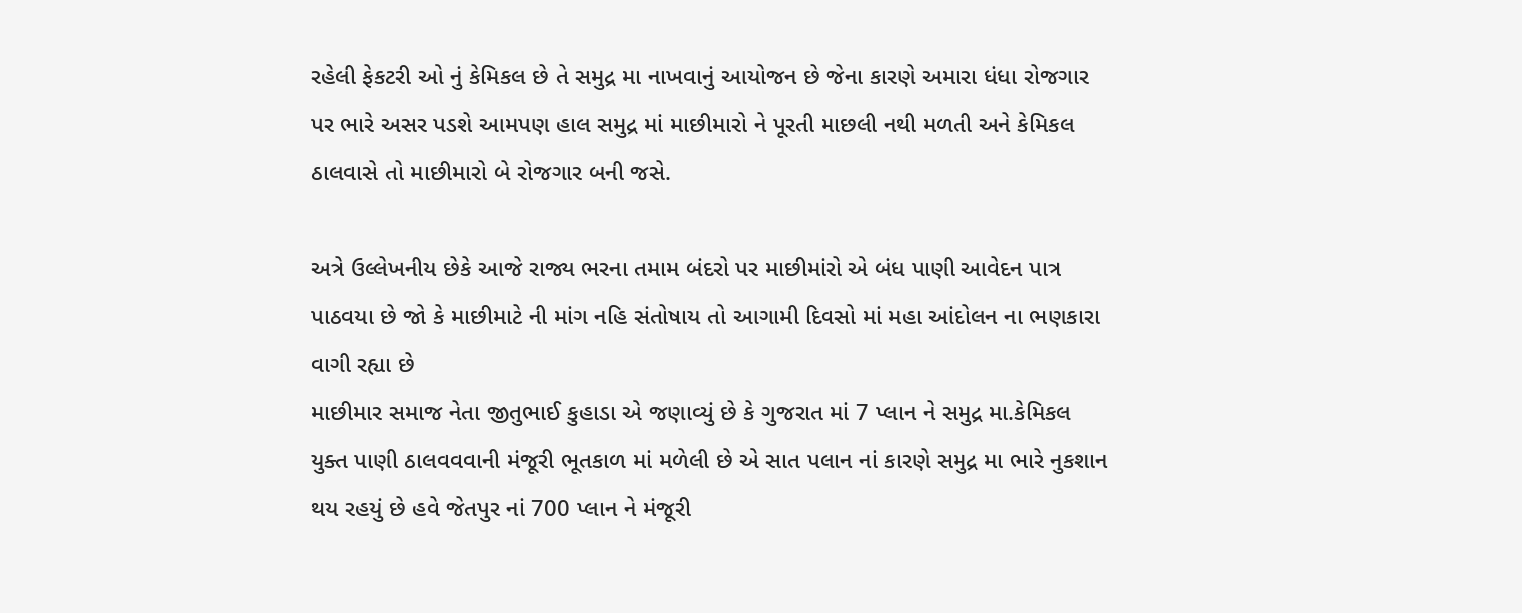રહેલી ફેકટરી ઓ નું કેમિકલ છે તે સમુદ્ર મા નાખવાનું આયોજન છે જેના કારણે અમારા ધંધા રોજગાર પર ભારે અસર પડશે આમપણ હાલ સમુદ્ર માં માછીમારો ને પૂરતી માછલી નથી મળતી અને કેમિકલ ઠાલવાસે તો માછીમારો બે રોજગાર બની જસે.

અત્રે ઉલ્લેખનીય છેકે આજે રાજ્ય ભરના તમામ બંદરો પર માછીમાંરો એ બંધ પાણી આવેદન પાત્ર પાઠવયા છે જો કે માછીમાટે ની માંગ નહિ સંતોષાય તો આગામી દિવસો માં મહા આંદોલન ના ભણકારા વાગી રહ્યા છે
માછીમાર સમાજ નેતા જીતુભાઈ કુહાડા એ જણાવ્યું છે કે ગુજરાત માં 7 પ્લાન ને સમુદ્ર મા.કેમિકલ યુક્ત પાણી ઠાલવવવાની મંજૂરી ભૂતકાળ માં મળેલી છે એ સાત પલાન નાં કારણે સમુદ્ર મા ભારે નુકશાન થય રહયું છે હવે જેતપુર નાં 700 પ્લાન ને મંજૂરી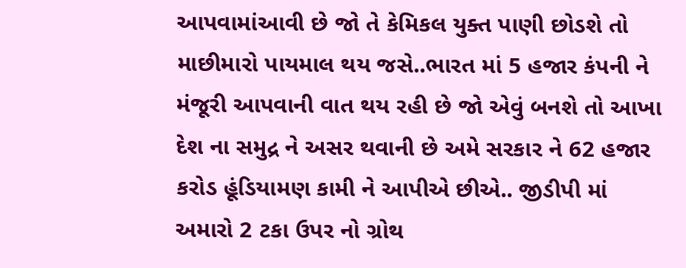આપવામાંઆવી છે જો તે કેમિકલ યુક્ત પાણી છોડશે તો માછીમારો પાયમાલ થય જસે..ભારત માં 5 હજાર કંપની ને મંજૂરી આપવાની વાત થય રહી છે જો એવું બનશે તો આખા દેશ ના સમુદ્ર ને અસર થવાની છે અમે સરકાર ને 62 હજાર કરોડ હૂંડિયામણ કામી ને આપીએ છીએ.. જીડીપી માં અમારો 2 ટકા ઉપર નો ગ્રોથ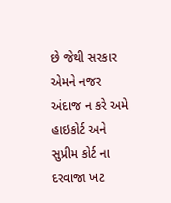છે જેથી સરકાર એમને નજર અંદાજ ન કરે અમે હાઇકોર્ટ અને સુપ્રીમ કોર્ટ ના દરવાજા ખટ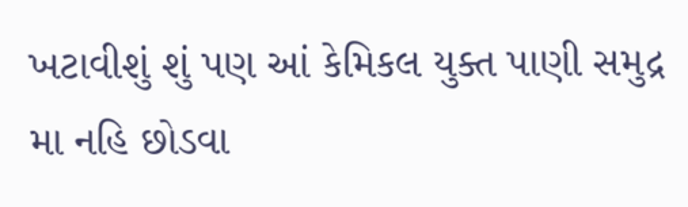ખટાવીશું શું પણ આં કેમિકલ યુક્ત પાણી સમુદ્ર મા નહિ છોડવા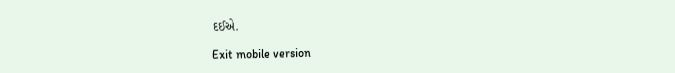દઈએ.

Exit mobile version